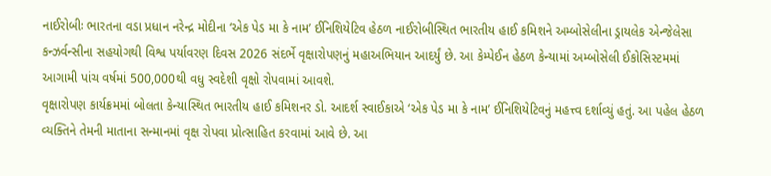નાઈરોબીઃ ભારતના વડા પ્રધાન નરેન્દ્ર મોદીના ‘એક પેડ મા કે નામ’ ઈનિશિયેટિવ હેઠળ નાઈરોબીસ્થિત ભારતીય હાઈ કમિશને અમ્બોસેલીના ડ્રાયલેક એન્જેલેસા કન્ઝર્વન્સીના સહયોગથી વિશ્વ પર્યાવરણ દિવસ 2026 સંદર્ભે વૃક્ષારોપણનું મહાઅભિયાન આદર્યું છે. આ કેમ્પેઈન હેઠળ કેન્યામાં અમ્બોસેલી ઈકોસિસ્ટમમાં આગામી પાંચ વર્ષમાં 500,000થી વધુ સ્વદેશી વૃક્ષો રોપવામાં આવશે.
વૃક્ષારોપણ કાર્યક્રમમાં બોલતા કેન્યાસ્થિત ભારતીય હાઈ કમિશનર ડો. આદર્શ સ્વાઈકાએ ‘એક પેડ મા કે નામ’ ઈનિશિયેટિવનું મહત્ત્વ દર્શાવ્યું હતું. આ પહેલ હેઠળ વ્યક્તિને તેમની માતાના સન્માનમાં વૃક્ષ રોપવા પ્રોત્સાહિત કરવામાં આવે છે. આ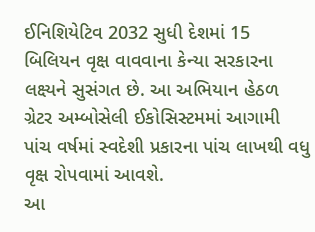ઈનિશિયેટિવ 2032 સુધી દેશમાં 15 બિલિયન વૃક્ષ વાવવાના કેન્યા સરકારના લક્ષ્યને સુસંગત છે. આ અભિયાન હેઠળ ગ્રેટર અમ્બોસેલી ઈકોસિસ્ટમમાં આગામી પાંચ વર્ષમાં સ્વદેશી પ્રકારના પાંચ લાખથી વધુ વૃક્ષ રોપવામાં આવશે.
આ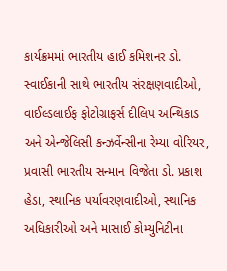કાર્યક્રમમાં ભારતીય હાઈ કમિશનર ડો. સ્વાઈકાની સાથે ભારતીય સંરક્ષણવાદીઓ, વાઈલ્ડલાઈફ ફોટોગ્રાફર્સ દીલિપ અન્થિકાડ અને એન્જેલિસી કન્ઝર્વેન્સીના રેમ્યા વોરિયર, પ્રવાસી ભારતીય સન્માન વિજેતા ડો. પ્રકાશ હેડા, સ્થાનિક પર્યાવરણવાદીઓ, સ્થાનિક અધિકારીઓ અને માસાઈ કોમ્યુનિટીના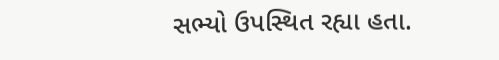સભ્યો ઉપસ્થિત રહ્યા હતા.